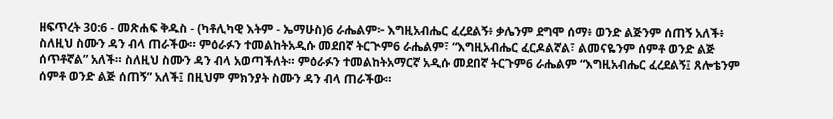ዘፍጥረት 30:6 - መጽሐፍ ቅዱስ - (ካቶሊካዊ እትም - ኤማሁስ)6 ራሔልም፦ እግዚአብሔር ፈረደልኝ፥ ቃሌንም ደግሞ ሰማ፥ ወንድ ልጅንም ሰጠኝ አለች፥ ስለዚህ ስሙን ዳን ብላ ጠራችው። ምዕራፉን ተመልከትአዲሱ መደበኛ ትርጒም6 ራሔልም፣ “እግዚአብሔር ፈርዶልኛል፣ ልመናዬንም ሰምቶ ወንድ ልጅ ሰጥቶኛል” አለች። ስለዚህ ስሙን ዳን ብላ አወጣችለት። ምዕራፉን ተመልከትአማርኛ አዲሱ መደበኛ ትርጉም6 ራሔልም “እግዚአብሔር ፈረደልኝ፤ ጸሎቴንም ሰምቶ ወንድ ልጅ ሰጠኝ” አለች፤ በዚህም ምክንያት ስሙን ዳን ብላ ጠራችው።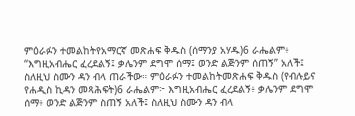ምዕራፉን ተመልከትየአማርኛ መጽሐፍ ቅዱስ (ሰማንያ አሃዱ)6 ራሔልም፥ “እግዚአብሔር ፈረደልኝ፤ ቃሌንም ደግሞ ሰማ፤ ወንድ ልጅንም ሰጠኝ” አለች፤ ስለዚህ ስሙን ዳን ብላ ጠራችው። ምዕራፉን ተመልከትመጽሐፍ ቅዱስ (የብሉይና የሐዲስ ኪዳን መጻሕፍት)6 ራሔልም፦ እግዚአብሔር ፈረደልኝ፥ ቃሌንም ደግሞ ሰማ፥ ወንድ ልጅንም ስጠኝ አለች፤ ስለዚህ ስሙን ዳን ብላ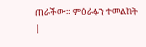ጠራችው። ምዕራፉን ተመልከት |